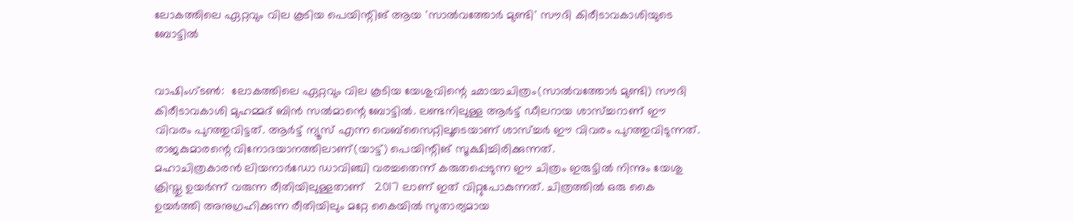ലോകത്തിലെ ഏറ്റവും വില കൂടിയ പെയിന്റിങ് ആയ 'സാൽവത്തോർ മുണ്ടി' സൗദി കിരീടാവകാശിയുടെ ബോട്ടിൽ


വാഷിംഗ്ടൺ:  ലോകത്തിലെ ഏറ്റവും വില കൂടിയ യേശുവിന്റെ ഛായാചിത്രം(സാൽവത്തോർ മുണ്ടി) സൗദി കിരീടാവകാശി മുഹമ്മദ് ബിൻ സൽമാന്റെ ബോട്ടിൽ. ലണ്ടനിലുള്ള ആർട്ട് ഡീലറായ ശാസ്ച്ചറാണ് ഈ വിവരം പുറത്തുവിട്ടത്. ആർട്ട് ന്യൂസ് എന്ന വെബ്സൈറ്റിലൂടെയാണ് ശാസ്ച്ചർ ഈ വിവരം പുറത്തുവിടുന്നത്. രാജകുമാരന്റെ വിനോദയാനത്തിലാണ്(യാട്ട്) പെയിന്റിങ് സൂക്ഷിച്ചിരിക്കുന്നത്.
മഹാചിത്രകാരൻ ലിയനാർഡോ ഡാവിഞ്ചി വരച്ചതെന്ന് കരുതപ്പെടുന്ന ഈ ചിത്രം ഇരുട്ടിൽ നിന്നും യേശു ക്രിസ്തു ഉയർന്ന് വരുന്ന രീതിയിലുള്ളതാണ്   2017 ലാണ് ഇത് വിറ്റുപോകുന്നത്. ചിത്രത്തിൽ ഒരു കൈ ഉയർത്തി അനുഗ്രഹിക്കുന്ന രീതിയിലും മറ്റേ കൈയിൽ സുതാര്യമായ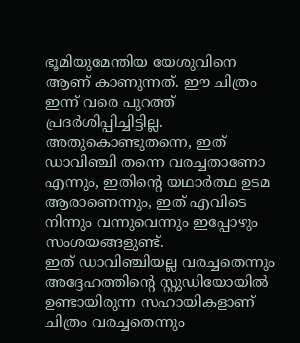ഭൂമിയുമേന്തിയ യേശുവിനെ ആണ് കാണുന്നത്. ഈ ചിത്രം ഇന്ന് വരെ പുറത്ത് പ്രദർശിപ്പിച്ചിട്ടില്ല. അതുകൊണ്ടുതന്നെ, ഇത് ഡാവിഞ്ചി തന്നെ വരച്ചതാണോ എന്നും, ഇതിന്റെ യഥാർത്ഥ ഉടമ ആരാണെന്നും, ഇത് എവിടെ നിന്നും വന്നുവെന്നും ഇപ്പോഴും സംശയങ്ങളുണ്ട്.
ഇത് ഡാവിഞ്ചിയല്ല വരച്ചതെന്നും അദ്ദേഹത്തിന്റെ സ്റ്റുഡിയോയിൽ ഉണ്ടായിരുന്ന സഹായികളാണ് ചിത്രം വരച്ചതെന്നും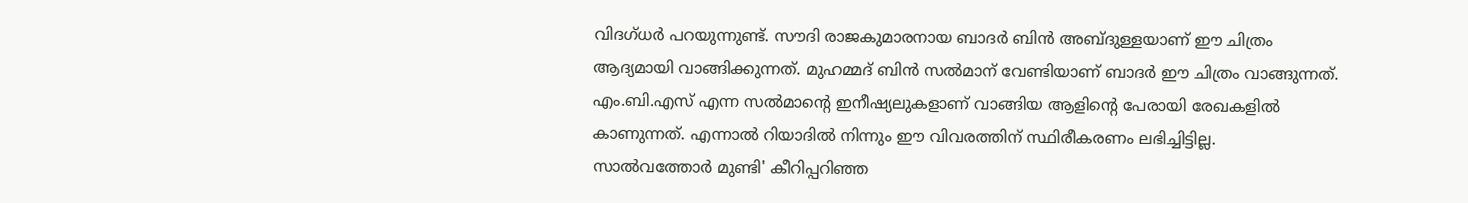വിദഗ്ധർ പറയുന്നുണ്ട്. സൗദി രാജകുമാരനായ ബാദർ ബിൻ അബ്‌ദുള്ളയാണ് ഈ ചിത്രം ആദ്യമായി വാങ്ങിക്കുന്നത്. മുഹമ്മദ് ബിൻ സൽമാന് വേണ്ടിയാണ് ബാദർ ഈ ചിത്രം വാങ്ങുന്നത്. എം.ബി.എസ് എന്ന സൽമാന്റെ ഇനീഷ്യലുകളാണ് വാങ്ങിയ ആളിന്റെ പേരായി രേഖകളിൽ കാണുന്നത്. എന്നാൽ റിയാദിൽ നിന്നും ഈ വിവരത്തിന് സ്ഥിരീകരണം ലഭിച്ചിട്ടില്ല.
സാൽവത്തോർ മുണ്ടി' കീറിപ്പറിഞ്ഞ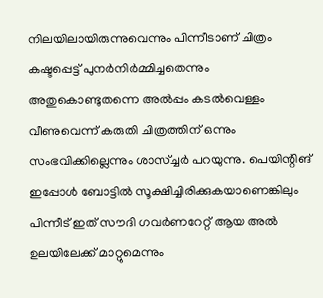നിലയിലായിരുന്നുവെന്നും പിന്നീടാണ് ചിത്രം കഷ്ടപ്പെട്ട് പുനർനിർമ്മിച്ചതെന്നും അതുകൊണ്ടുതന്നെ അൽപ്പം കടൽവെള്ളം വീണുവെന്ന് കരുതി ചിത്രത്തിന് ഒന്നും സംഭവിക്കില്ലെന്നും ശാസ്ച്ചർ പറയുന്നു. പെയിന്റിങ് ഇപ്പോൾ ബോട്ടിൽ സൂക്ഷിച്ചിരിക്കുകയാണെങ്കിലും പിന്നീട് ഇത് സൗദി ഗവർണറേറ്റ് ആയ അൽ ഉലയിലേക്ക് മാറ്റുമെന്നും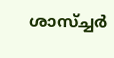ശാസ്ച്ചർ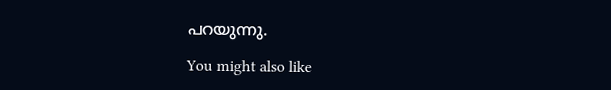പറയുന്നു.

You might also like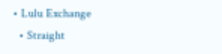• Lulu Exchange
  • Straight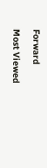Forward

Most Viewed